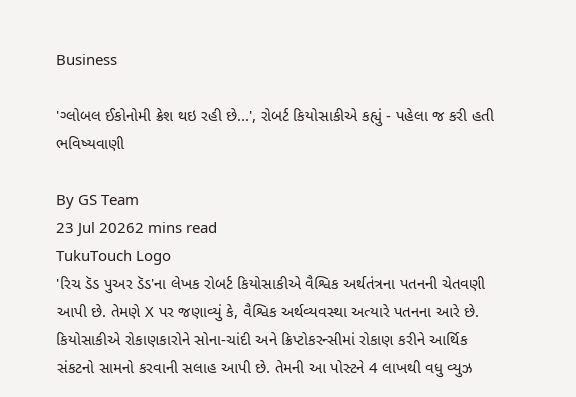Business

'ગ્લોબલ ઈકોનોમી ક્રેશ થઇ રહી છે...', રોબર્ટ કિયોસાકીએ કહ્યું - પહેલા જ કરી હતી ભવિષ્યવાણી

By GS Team
23 Jul 20262 mins read
TukuTouch Logo
'રિચ ડૅડ પુઅર ડૅડ'ના લેખક રોબર્ટ કિયોસાકીએ વૈશ્વિક અર્થતંત્રના પતનની ચેતવણી આપી છે. તેમણે X પર જણાવ્યું કે, વૈશ્વિક અર્થવ્યવસ્થા અત્યારે પતનના આરે છે. કિયોસાકીએ રોકાણકારોને સોના-ચાંદી અને ક્રિપ્ટોકરન્સીમાં રોકાણ કરીને આર્થિક સંકટનો સામનો કરવાની સલાહ આપી છે. તેમની આ પોસ્ટને 4 લાખથી વધુ વ્યુઝ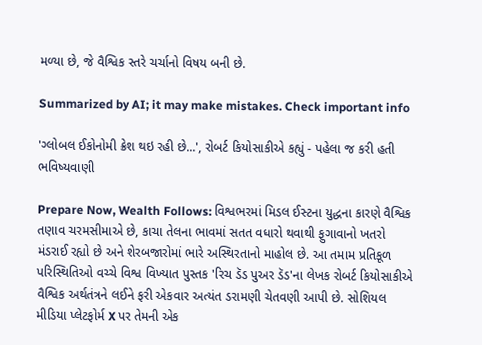મળ્યા છે, જે વૈશ્વિક સ્તરે ચર્ચાનો વિષય બની છે.

Summarized by AI; it may make mistakes. Check important info

'ગ્લોબલ ઈકોનોમી ક્રેશ થઇ રહી છે...', રોબર્ટ કિયોસાકીએ કહ્યું - પહેલા જ કરી હતી ભવિષ્યવાણી

Prepare Now, Wealth Follows: વિશ્વભરમાં મિડલ ઈસ્ટના યુદ્ધના કારણે વૈશ્વિક તણાવ ચરમસીમાએ છે, કાચા તેલના ભાવમાં સતત વધારો થવાથી ફુગાવાનો ખતરો મંડરાઈ રહ્યો છે અને શેરબજારોમાં ભારે અસ્થિરતાનો માહોલ છે. આ તમામ પ્રતિકૂળ પરિસ્થિતિઓ વચ્ચે વિશ્વ વિખ્યાત પુસ્તક 'રિચ ડૅડ પુઅર ડૅડ'ના લેખક રોબર્ટ કિયોસાકીએ વૈશ્વિક અર્થતંત્રને લઈને ફરી એકવાર અત્યંત ડરામણી ચેતવણી આપી છે. સોશિયલ મીડિયા પ્લેટફોર્મ X પર તેમની એક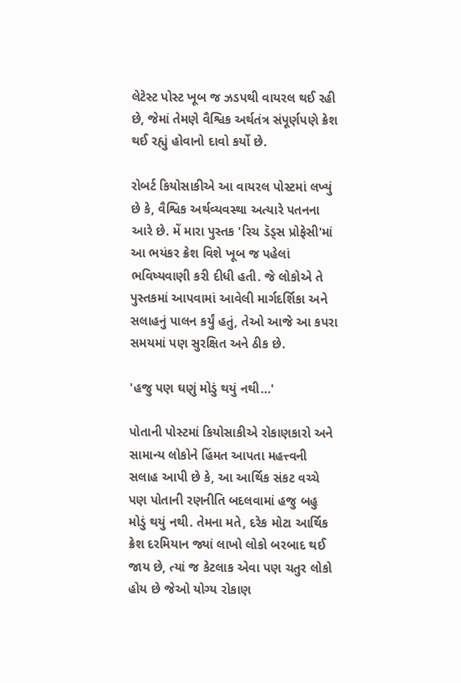લેટેસ્ટ પોસ્ટ ખૂબ જ ઝડપથી વાયરલ થઈ રહી છે, જેમાં તેમણે વૈશ્વિક અર્થતંત્ર સંપૂર્ણપણે ક્રેશ થઈ રહ્યું હોવાનો દાવો કર્યો છે.

રોબર્ટ કિયોસાકીએ આ વાયરલ પોસ્ટમાં લખ્યું છે કે, વૈશ્વિક અર્થવ્યવસ્થા અત્યારે પતનના આરે છે. મેં મારા પુસ્તક 'રિચ ડૅડ્સ પ્રોફેસી'માં આ ભયંકર ક્રેશ વિશે ખૂબ જ પહેલાં ભવિષ્યવાણી કરી દીધી હતી. જે લોકોએ તે પુસ્તકમાં આપવામાં આવેલી માર્ગદર્શિકા અને સલાહનું પાલન કર્યું હતું, તેઓ આજે આ કપરા સમયમાં પણ સુરક્ષિત અને ઠીક છે.

'હજુ પણ ઘણું મોડું થયું નથી…'

પોતાની પોસ્ટમાં કિયોસાકીએ રોકાણકારો અને સામાન્ય લોકોને હિંમત આપતા મહત્ત્વની સલાહ આપી છે કે, આ આર્થિક સંકટ વચ્ચે પણ પોતાની રણનીતિ બદલવામાં હજુ બહુ મોડું થયું નથી. તેમના મતે, દરેક મોટા આર્થિક ક્રેશ દરમિયાન જ્યાં લાખો લોકો બરબાદ થઈ જાય છે, ત્યાં જ કેટલાક એવા પણ ચતુર લોકો હોય છે જેઓ યોગ્ય રોકાણ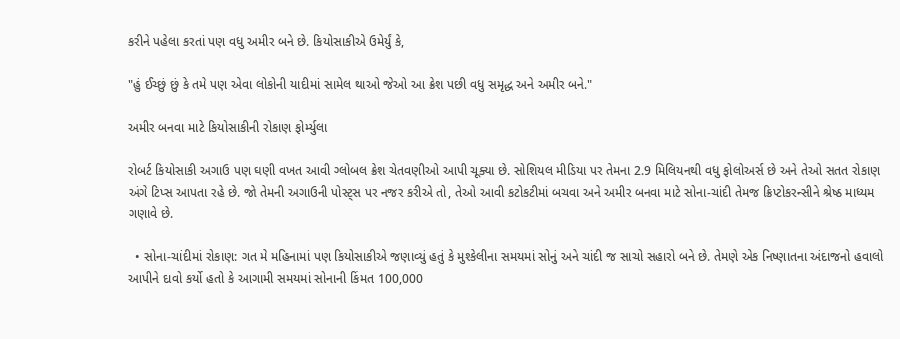કરીને પહેલા કરતાં પણ વધુ અમીર બને છે. કિયોસાકીએ ઉમેર્યું કે,

"હું ઈચ્છું છું કે તમે પણ એવા લોકોની યાદીમાં સામેલ થાઓ જેઓ આ ક્રેશ પછી વધુ સમૃદ્ધ અને અમીર બને."

અમીર બનવા માટે કિયોસાકીની રોકાણ ફોર્મ્યુલા

રોબર્ટ કિયોસાકી અગાઉ પણ ઘણી વખત આવી ગ્લોબલ ક્રેશ ચેતવણીઓ આપી ચૂક્યા છે. સોશિયલ મીડિયા પર તેમના 2.9 મિલિયનથી વધુ ફોલોઅર્સ છે અને તેઓ સતત રોકાણ અંગે ટિપ્સ આપતા રહે છે. જો તેમની અગાઉની પોસ્ટ્સ પર નજર કરીએ તો, તેઓ આવી કટોકટીમાં બચવા અને અમીર બનવા માટે સોના-ચાંદી તેમજ ક્રિપ્ટોકરન્સીને શ્રેષ્ઠ માધ્યમ ગણાવે છે.

  • સોના-ચાંદીમાં રોકાણ: ગત મે મહિનામાં પણ કિયોસાકીએ જણાવ્યું હતું કે મુશ્કેલીના સમયમાં સોનું અને ચાંદી જ સાચો સહારો બને છે. તેમણે એક નિષ્ણાતના અંદાજનો હવાલો આપીને દાવો કર્યો હતો કે આગામી સમયમાં સોનાની કિંમત 100,000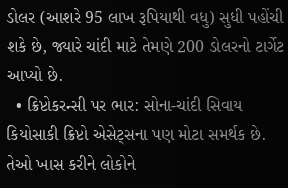ડોલર (આશરે 95 લાખ રૂપિયાથી વધુ) સુધી પહોંચી શકે છે, જ્યારે ચાંદી માટે તેમણે 200 ડોલરનો ટાર્ગેટ આપ્યો છે.
  • ક્રિપ્ટોકરન્સી પર ભાર: સોના-ચાંદી સિવાય કિયોસાકી ક્રિપ્ટો એસેટ્સના પણ મોટા સમર્થક છે. તેઓ ખાસ કરીને લોકોને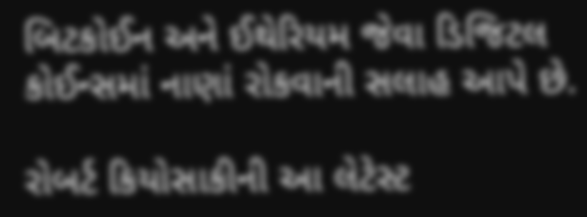બિટકોઈન અને ઈથેરિયમ જેવા ડિજિટલ કોઈન્સમાં નાણાં રોકવાની સલાહ આપે છે.

રોબર્ટ કિયોસાકીની આ લેટેસ્ટ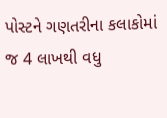પોસ્ટને ગણતરીના કલાકોમાં જ 4 લાખથી વધુ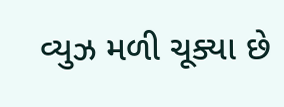વ્યુઝ મળી ચૂક્યા છે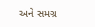અને સમગ્ર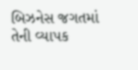બિઝનેસ જગતમાં તેની વ્યાપક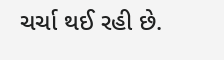ચર્ચા થઈ રહી છે.